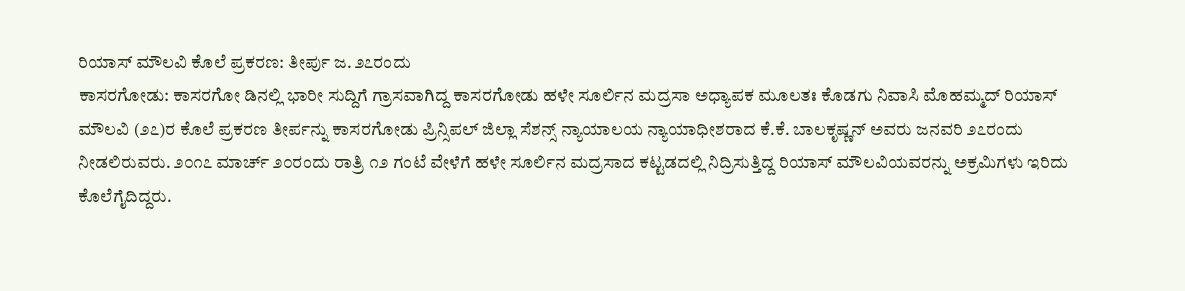ರಿಯಾಸ್ ಮೌಲವಿ ಕೊಲೆ ಪ್ರಕರಣ: ತೀರ್ಪು ಜ. ೨೭ರಂದು
ಕಾಸರಗೋಡು: ಕಾಸರಗೋ ಡಿನಲ್ಲಿ ಭಾರೀ ಸುದ್ದಿಗೆ ಗ್ರಾಸವಾಗಿದ್ದ ಕಾಸರಗೋಡು ಹಳೇ ಸೂರ್ಲಿನ ಮದ್ರಸಾ ಅಧ್ಯಾಪಕ ಮೂಲತಃ ಕೊಡಗು ನಿವಾಸಿ ಮೊಹಮ್ಮದ್ ರಿಯಾಸ್ ಮೌಲವಿ (೨೭)ರ ಕೊಲೆ ಪ್ರಕರಣ ತೀರ್ಪನ್ನು ಕಾಸರಗೋಡು ಪ್ರಿನ್ಸಿಪಲ್ ಜಿಲ್ಲಾ ಸೆಶನ್ಸ್ ನ್ಯಾಯಾಲಯ ನ್ಯಾಯಾಧೀಶರಾದ ಕೆ.ಕೆ. ಬಾಲಕೃಷ್ಣನ್ ಅವರು ಜನವರಿ ೨೭ರಂದು ನೀಡಲಿರುವರು. ೨೦೧೭ ಮಾರ್ಚ್ ೨೦ರಂದು ರಾತ್ರಿ ೧೨ ಗಂಟೆ ವೇಳೆಗೆ ಹಳೇ ಸೂರ್ಲಿನ ಮದ್ರಸಾದ ಕಟ್ಟಡದಲ್ಲಿ ನಿದ್ರಿಸುತ್ತಿದ್ದ ರಿಯಾಸ್ ಮೌಲವಿಯವರನ್ನು ಅಕ್ರಮಿಗಳು ಇರಿದು ಕೊಲೆಗೈದಿದ್ದರು.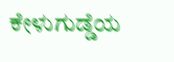ಕೇಳುಗುಡ್ಡೆಯ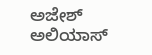ಅಜೇಶ್ ಅಲಿಯಾಸ್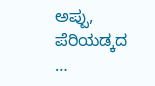ಅಪ್ಪು, ಪೆರಿಯಡ್ಕದ …